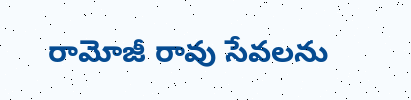రామోజీ రావు సేవలను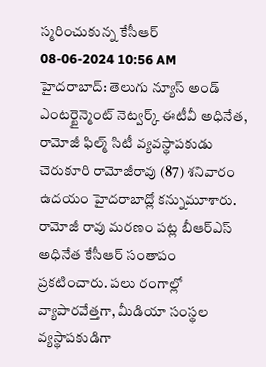స్మరించుకున్న కేసీఆర్
08-06-2024 10:56 AM
హైదరాబాద్: తెలుగు న్యూస్ అండ్ ఎంటర్టైన్మెంట్ నెట్వర్క్ ఈటీవీ అధినేత, రామోజీ ఫిల్మ్ సిటీ వ్యవస్థాపకుడు చెరుకూరి రామోజీరావు (87) శనివారం ఉదయం హైదరాబాద్లో కన్నుమూశారు. రామోజీ రావు మరణం పట్ల బీఆర్ఎస్ అధినేత కేసీఆర్ సంతాపం ప్రకటించారు. పలు రంగాల్లో వ్యాపారవేత్తగా, మీడియా సంస్థల వ్యస్థాపకుడిగా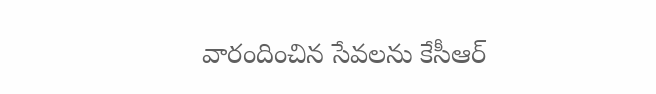వారందించిన సేవలను కేసీఆర్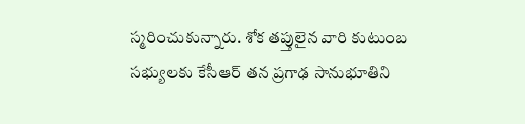స్మరించుకున్నారు. శోక తప్తులైన వారి కుటుంబ సభ్యులకు కేసీఆర్ తన ప్రగాఢ సానుభూతిని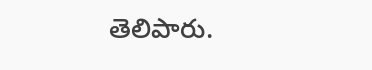తెలిపారు.